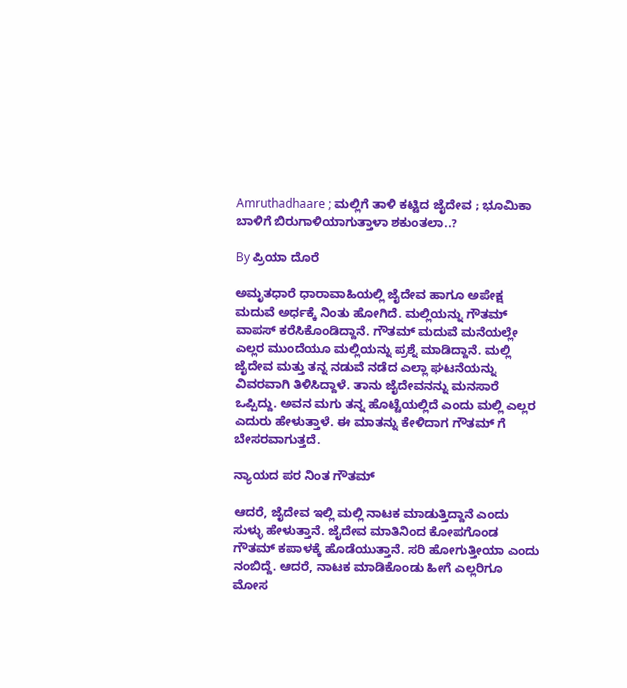Amruthadhaare ; ಮಲ್ಲಿಗೆ ತಾಳಿ ಕಟ್ಟಿದ ಜೈದೇವ ; ಭೂಮಿಕಾ ಬಾಳಿಗೆ ಬಿರುಗಾಳಿಯಾಗುತ್ತಾಳಾ ಶಕುಂತಲಾ..?

By ಪ್ರಿಯಾ ದೊರೆ

ಅಮೃತಧಾರೆ ಧಾರಾವಾಹಿಯಲ್ಲಿ ಜೈದೇವ ಹಾಗೂ ಅಪೇಕ್ಷ ಮದುವೆ ಅರ್ಧಕ್ಕೆ ನಿಂತು ಹೋಗಿದೆ. ಮಲ್ಲಿಯನ್ನು ಗೌತಮ್ ವಾಪಸ್ ಕರೆಸಿಕೊಂಡಿದ್ದಾನೆ. ಗೌತಮ್ ಮದುವೆ ಮನೆಯಲ್ಲೇ ಎಲ್ಲರ ಮುಂದೆಯೂ ಮಲ್ಲಿಯನ್ನು ಪ್ರಶ್ನೆ ಮಾಡಿದ್ದಾನೆ. ಮಲ್ಲಿ ಜೈದೇವ ಮತ್ತು ತನ್ನ ನಡುವೆ ನಡೆದ ಎಲ್ಲಾ ಘಟನೆಯನ್ನು ವಿವರವಾಗಿ ತಿಳಿಸಿದ್ದಾಳೆ. ತಾನು ಜೈದೇವನನ್ನು ಮನಸಾರೆ ಒಪ್ಪಿದ್ದು. ಅವನ ಮಗು ತನ್ನ ಹೊಟ್ಟೆಯಲ್ಲಿದೆ ಎಂದು ಮಲ್ಲಿ ಎಲ್ಲರ ಎದುರು ಹೇಳುತ್ತಾಳೆ. ಈ ಮಾತನ್ನು ಕೇಳಿದಾಗ ಗೌತಮ್ ಗೆ ಬೇಸರವಾಗುತ್ತದೆ.

ನ್ಯಾಯದ ಪರ ನಿಂತ ಗೌತಮ್

ಆದರೆ, ಜೈದೇವ ಇಲ್ಲಿ ಮಲ್ಲಿ ನಾಟಕ ಮಾಡುತ್ತಿದ್ದಾನೆ ಎಂದು ಸುಳ್ಳು ಹೇಳುತ್ತಾನೆ. ಜೈದೇವ ಮಾತಿನಿಂದ ಕೋಪಗೊಂಡ ಗೌತಮ್ ಕಪಾಳಕ್ಕೆ ಹೊಡೆಯುತ್ತಾನೆ. ಸರಿ ಹೋಗುತ್ತೀಯಾ ಎಂದು ನಂಬಿದ್ದೆ. ಆದರೆ, ನಾಟಕ ಮಾಡಿಕೊಂಡು ಹೀಗೆ ಎಲ್ಲರಿಗೂ ಮೋಸ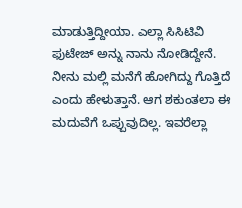ಮಾಡುತ್ತಿದ್ದೀಯಾ. ಎಲ್ಲಾ ಸಿಸಿಟಿವಿ ಫುಟೇಜ್ ಅನ್ನು ನಾನು ನೋಡಿದ್ದೇನೆ. ನೀನು ಮಲ್ಲಿ ಮನೆಗೆ ಹೋಗಿದ್ದು ಗೊತ್ತಿದೆ ಎಂದು ಹೇಳುತ್ತಾನೆ. ಆಗ ಶಕುಂತಲಾ ಈ ಮದುವೆಗೆ ಒಪ್ಪುವುದಿಲ್ಲ. ಇವರೆಲ್ಲಾ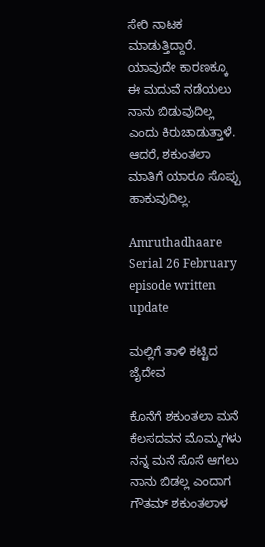ಸೇರಿ ನಾಟಕ ಮಾಡುತ್ತಿದ್ದಾರೆ. ಯಾವುದೇ ಕಾರಣಕ್ಕೂ ಈ ಮದುವೆ ನಡೆಯಲು ನಾನು ಬಿಡುವುದಿಲ್ಲ ಎಂದು ಕಿರುಚಾಡುತ್ತಾಳೆ. ಆದರೆ, ಶಕುಂತಲಾ ಮಾತಿಗೆ ಯಾರೂ ಸೊಪ್ಪು ಹಾಕುವುದಿಲ್ಲ.

Amruthadhaare Serial 26 February episode written update

ಮಲ್ಲಿಗೆ ತಾಳಿ ಕಟ್ಟಿದ ಜೈದೇವ

ಕೊನೆಗೆ ಶಕುಂತಲಾ ಮನೆ ಕೆಲಸದವನ ಮೊಮ್ಮಗಳು ನನ್ನ ಮನೆ ಸೊಸೆ ಆಗಲು ನಾನು ಬಿಡಲ್ಲ ಎಂದಾಗ ಗೌತಮ್ ಶಕುಂತಲಾಳ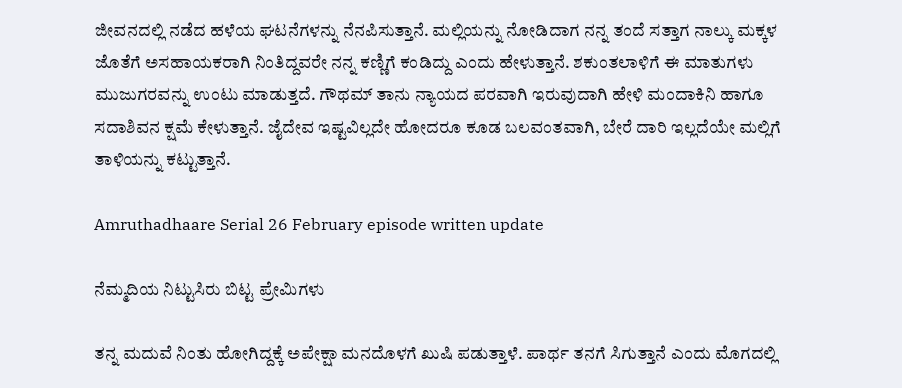ಜೀವನದಲ್ಲಿ ನಡೆದ ಹಳೆಯ ಘಟನೆಗಳನ್ನು ನೆನಪಿಸುತ್ತಾನೆ. ಮಲ್ಲಿಯನ್ನು ನೋಡಿದಾಗ ನನ್ನ ತಂದೆ ಸತ್ತಾಗ ನಾಲ್ಕು ಮಕ್ಕಳ ಜೊತೆಗೆ ಅಸಹಾಯಕರಾಗಿ ನಿಂತಿದ್ದವರೇ ನನ್ನ ಕಣ್ಣಿಗೆ ಕಂಡಿದ್ದು ಎಂದು ಹೇಳುತ್ತಾನೆ. ಶಕುಂತಲಾಳಿಗೆ ಈ ಮಾತುಗಳು ಮುಜುಗರವನ್ನು ಉಂಟು ಮಾಡುತ್ತದೆ. ಗೌಥಮ್ ತಾನು ನ್ಯಾಯದ ಪರವಾಗಿ ಇರುವುದಾಗಿ ಹೇಳಿ ಮಂದಾಕಿನಿ ಹಾಗೂ ಸದಾಶಿವನ ಕ್ಷಮೆ ಕೇಳುತ್ತಾನೆ. ಜೈದೇವ ಇಷ್ಟವಿಲ್ಲದೇ ಹೋದರೂ ಕೂಡ ಬಲವಂತವಾಗಿ, ಬೇರೆ ದಾರಿ ಇಲ್ಲದೆಯೇ ಮಲ್ಲಿಗೆ ತಾಳಿಯನ್ನು ಕಟ್ಟುತ್ತಾನೆ.

Amruthadhaare Serial 26 February episode written update

ನೆಮ್ಮದಿಯ ನಿಟ್ಟುಸಿರು ಬಿಟ್ಟ ಪ್ರೇಮಿಗಳು

ತನ್ನ ಮದುವೆ ನಿಂತು ಹೋಗಿದ್ದಕ್ಕೆ ಅಪೇಕ್ಷಾ ಮನದೊಳಗೆ ಖುಷಿ ಪಡುತ್ತಾಳೆ. ಪಾರ್ಥ ತನಗೆ ಸಿಗುತ್ತಾನೆ ಎಂದು ಮೊಗದಲ್ಲಿ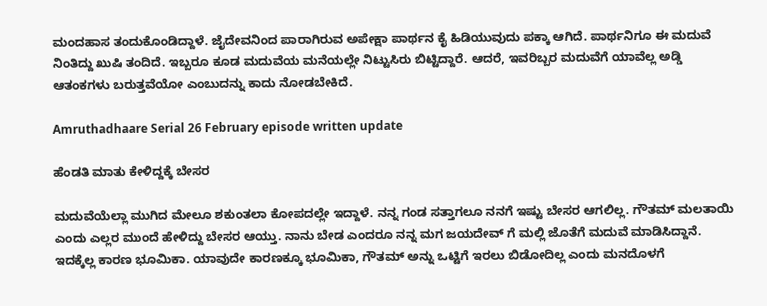ಮಂದಹಾಸ ತಂದುಕೊಂಡಿದ್ದಾಳೆ. ಜೈದೇವನಿಂದ ಪಾರಾಗಿರುವ ಅಪೇಕ್ಷಾ ಪಾರ್ಥನ ಕೈ ಹಿಡಿಯುವುದು ಪಕ್ಕಾ ಆಗಿದೆ. ಪಾರ್ಥನಿಗೂ ಈ ಮದುವೆ ನಿಂತಿದ್ದು ಖುಷಿ ತಂದಿದೆ. ಇಬ್ಬರೂ ಕೂಡ ಮದುವೆಯ ಮನೆಯಲ್ಲೇ ನಿಟ್ಟುಸಿರು ಬಿಟ್ಟಿದ್ದಾರೆ. ಆದರೆ, ಇವರಿಬ್ಬರ ಮದುವೆಗೆ ಯಾವೆಲ್ಲ ಅಡ್ಡಿ ಆತಂಕಗಳು ಬರುತ್ತವೆಯೋ ಎಂಬುದನ್ನು ಕಾದು ನೋಡಬೇಕಿದೆ.

Amruthadhaare Serial 26 February episode written update

ಹೆಂಡತಿ ಮಾತು ಕೇಳಿದ್ದಕ್ಕೆ ಬೇಸರ

ಮದುವೆಯೆಲ್ಲಾ ಮುಗಿದ ಮೇಲೂ ಶಕುಂತಲಾ ಕೋಪದಲ್ಲೇ ಇದ್ದಾಳೆ. ನನ್ನ ಗಂಡ ಸತ್ತಾಗಲೂ ನನಗೆ ಇಷ್ಟು ಬೇಸರ ಆಗಲಿಲ್ಲ. ಗೌತಮ್ ಮಲತಾಯಿ ಎಂದು ಎಲ್ಲರ ಮುಂದೆ ಹೇಳಿದ್ದು ಬೇಸರ ಆಯ್ತು. ನಾನು ಬೇಡ ಎಂದರೂ ನನ್ನ ಮಗ ಜಯದೇವ್ ಗೆ ಮಲ್ಲಿ ಜೊತೆಗೆ ಮದುವೆ ಮಾಡಿಸಿದ್ದಾನೆ. ಇದಕ್ಕೆಲ್ಲ ಕಾರಣ ಭೂಮಿಕಾ. ಯಾವುದೇ ಕಾರಣಕ್ಕೂ ಭೂಮಿಕಾ, ಗೌತಮ್ ಅನ್ನು ಒಟ್ಟಿಗೆ ಇರಲು ಬಿಡೋದಿಲ್ಲ ಎಂದು ಮನದೊಳಗೆ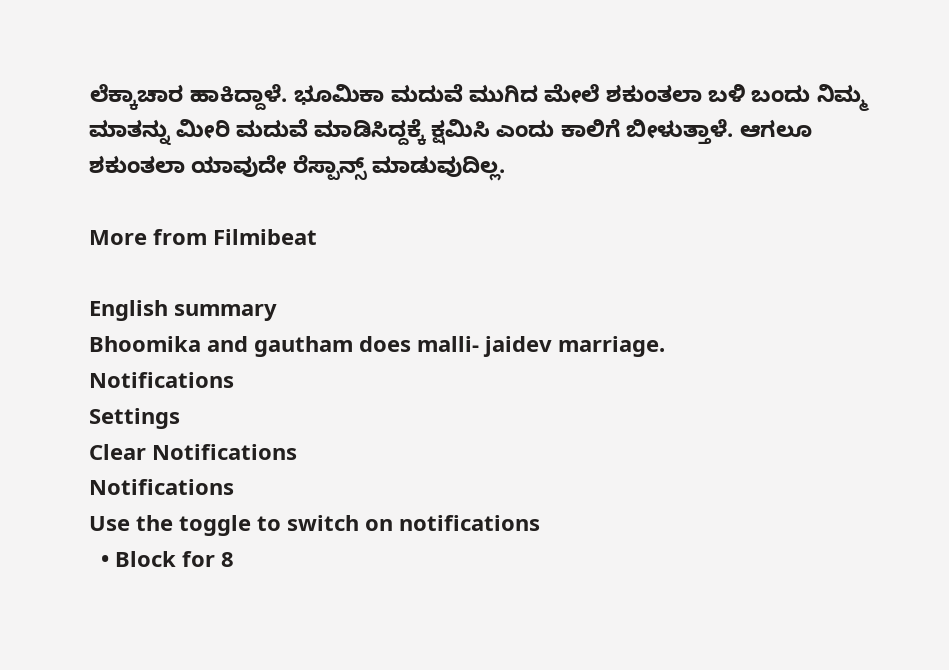ಲೆಕ್ಕಾಚಾರ ಹಾಕಿದ್ದಾಳೆ. ಭೂಮಿಕಾ ಮದುವೆ ಮುಗಿದ ಮೇಲೆ ಶಕುಂತಲಾ ಬಳಿ ಬಂದು ನಿಮ್ಮ ಮಾತನ್ನು ಮೀರಿ ಮದುವೆ ಮಾಡಿಸಿದ್ದಕ್ಕೆ ಕ್ಷಮಿಸಿ ಎಂದು ಕಾಲಿಗೆ ಬೀಳುತ್ತಾಳೆ. ಆಗಲೂ ಶಕುಂತಲಾ ಯಾವುದೇ ರೆಸ್ಪಾನ್ಸ್ ಮಾಡುವುದಿಲ್ಲ.

More from Filmibeat

English summary
Bhoomika and gautham does malli- jaidev marriage.
Notifications
Settings
Clear Notifications
Notifications
Use the toggle to switch on notifications
  • Block for 8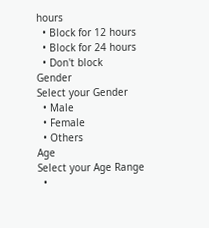hours
  • Block for 12 hours
  • Block for 24 hours
  • Don't block
Gender
Select your Gender
  • Male
  • Female
  • Others
Age
Select your Age Range
  •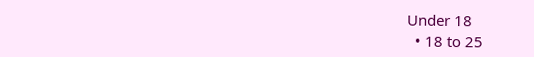Under 18
  • 18 to 25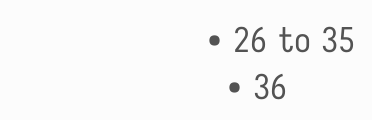• 26 to 35
  • 36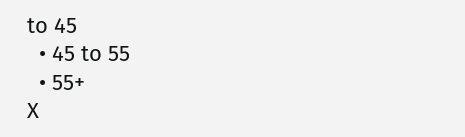to 45
  • 45 to 55
  • 55+
X